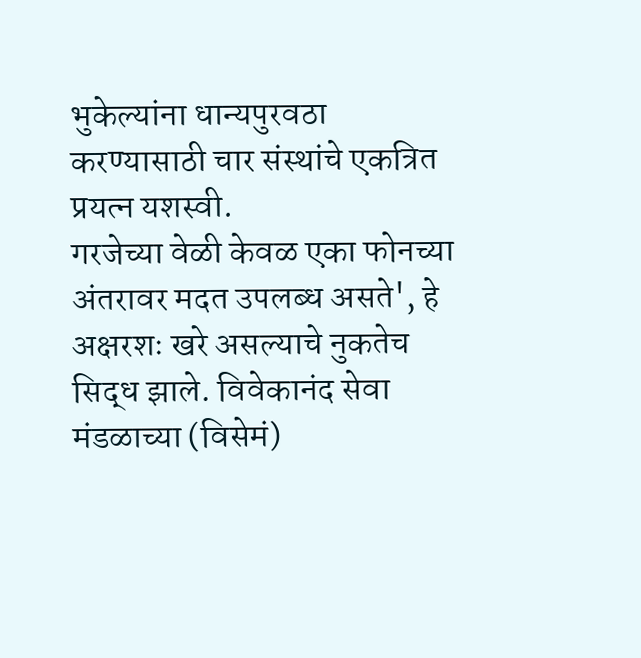भुकेल्यांना धान्यपुरवठा करण्यासाठी चार संस्थांचे एकत्रित प्रयत्न यशस्वी.
गरजेच्या वेळी केवळ एका फोनच्या अंतरावर मदत उपलब्ध असते', हे अक्षरशः खरे असल्याचे नुकतेच सिद्ध झाले. विवेकानंद सेवा मंडळाच्या (विसेमं)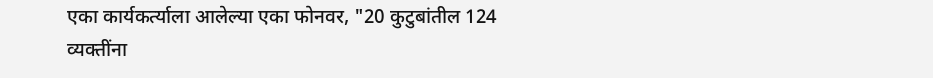एका कार्यकर्त्याला आलेल्या एका फोनवर, "20 कुटुबांतील 124 व्यक्तींना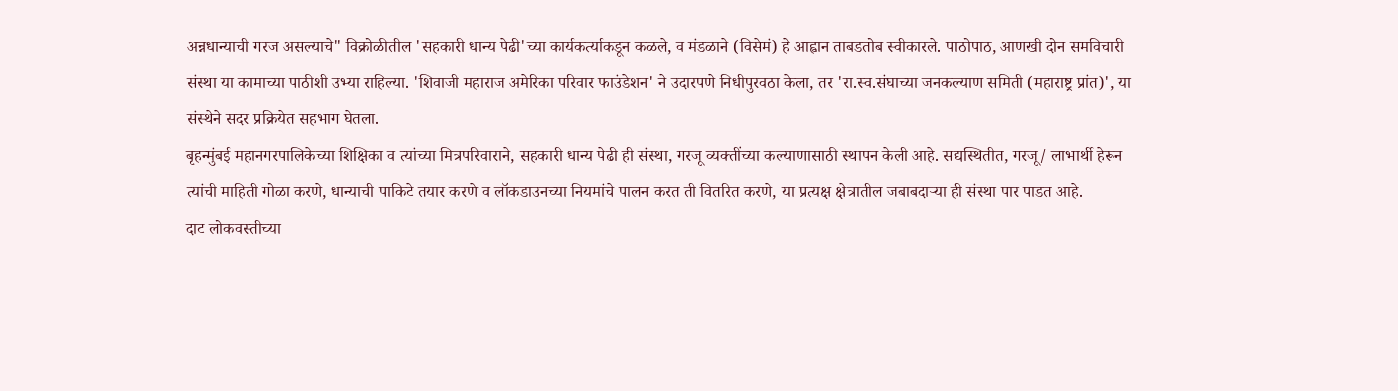अन्नधान्याची गरज असल्याचे" विक्रोळीतील 'सहकारी धान्य पेढी'च्या कार्यकर्त्याकडून कळले, व मंडळाने (विसेमं) हे आह्वान ताबडतोब स्वीकारले. पाठोपाठ, आणखी दोन समविचारी संस्था या कामाच्या पाठीशी उभ्या राहिल्या. 'शिवाजी महाराज अमेरिका परिवार फाउंडेशन' ने उदारपणे निधीपुरवठा केला, तर 'रा.स्व.संघाच्या जनकल्याण समिती (महाराष्ट्र प्रांत)', या संस्थेने सदर प्रक्रियेत सहभाग घेतला.
बृहन्मुंबई महानगरपालिकेच्या शिक्षिका व त्यांच्या मित्रपरिवाराने, सहकारी धान्य पेढी ही संस्था, गरजू व्यक्तींच्या कल्याणासाठी स्थापन केली आहे. सद्यस्थितीत, गरजू/ लाभार्थी हेरून त्यांची माहिती गोळा करणे, धान्याची पाकिटे तयार करणे व लॉकडाउनच्या नियमांचे पालन करत ती वितरित करणे, या प्रत्यक्ष क्षेत्रातील जबाबदाऱ्या ही संस्था पार पाडत आहे.
दाट लोकवस्तीच्या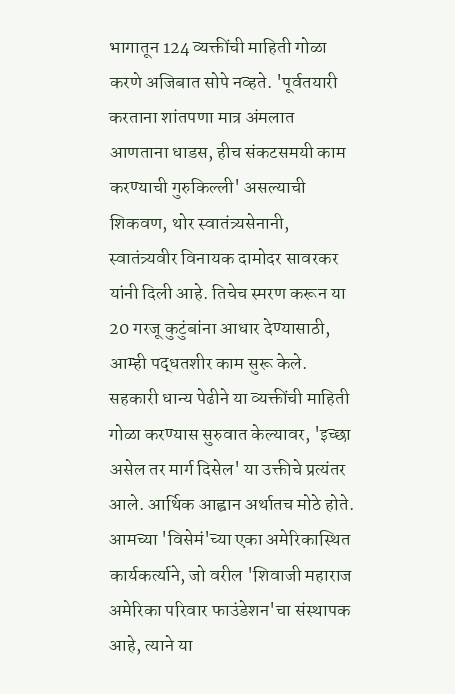भागातून 124 व्यक्तींची माहिती गोळा करणे अजिबात सोपे नव्हते. 'पूर्वतयारी करताना शांतपणा मात्र अंमलात आणताना धाडस, हीच संकटसमयी काम करण्याची गुरुकिल्ली' असल्याची शिकवण, थोर स्वातंत्र्यसेनानी, स्वातंत्र्यवीर विनायक दामोदर सावरकर यांनी दिली आहे. तिचेच स्मरण करून या 20 गरजू कुटुंबांना आधार देण्यासाठी, आम्ही पद्धतशीर काम सुरू केले.
सहकारी धान्य पेढीने या व्यक्तींची माहिती गोळा करण्यास सुरुवात केल्यावर, 'इच्छा असेल तर मार्ग दिसेल' या उक्तीचे प्रत्यंतर आले. आर्थिक आह्वान अर्थातच मोठे होते. आमच्या 'विसेमं'च्या एका अमेरिकास्थित कार्यकर्त्याने, जो वरील 'शिवाजी महाराज अमेरिका परिवार फाउंडेशन'चा संस्थापक आहे, त्याने या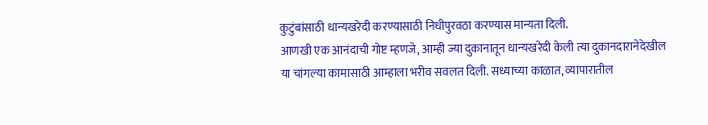कुटुंबांसाठी धान्यखरेदी करण्यासाठी निधीपुरवठा करण्यास मान्यता दिली.
आणखी एक आनंदाची गोष्ट म्हणजे, आम्ही ज्या दुकानातून धान्यखरेदी केली त्या दुकानदारानेदेखील या चांगल्या कामासाठी आम्हाला भरीव सवलत दिली. सध्याच्या काळात, व्यापारातील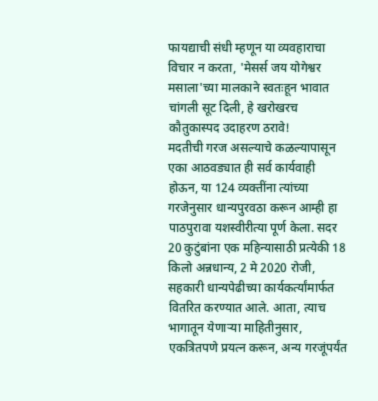फायद्याची संधी म्हणून या व्यवहाराचा विचार न करता, 'मेसर्स जय योगेश्वर मसाला'च्या मालकाने स्वतःहून भावात चांगली सूट दिली, हे खरोखरच कौतुकास्पद उदाहरण ठरावे!
मदतीची गरज असल्याचे कळल्यापासून एका आठवड्यात ही सर्व कार्यवाही होऊन, या 124 व्यक्तींना त्यांच्या गरजेनुसार धान्यपुरवठा करून आम्ही हा पाठपुरावा यशस्वीरीत्या पूर्ण केला. सदर 20 कुटुंबांना एक महिन्यासाठी प्रत्येकी 18 किलो अन्नधान्य, 2 मे 2020 रोजी, सहकारी धान्यपेढीच्या कार्यकर्त्यांमार्फत वितरित करण्यात आले. आता, त्याच भागातून येणाऱ्या माहितीनुसार, एकत्रितपणे प्रयत्न करून, अन्य गरजूंपर्यंत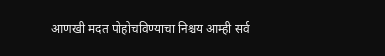आणखी मदत पोहोचविण्याचा निश्चय आम्ही सर्व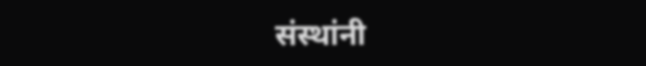संस्थांनी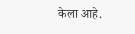केला आहे.